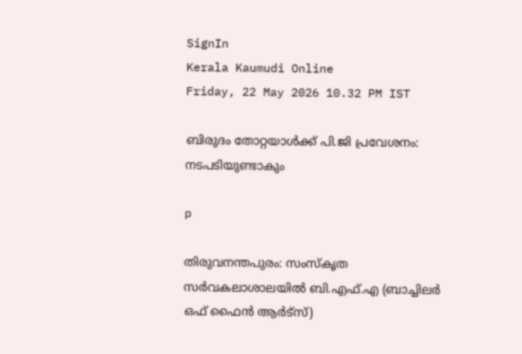SignIn
Kerala Kaumudi Online
Friday, 22 May 2026 10.32 PM IST

ബിരുദം തോറ്റയാൾക്ക് പി.ജി പ്രവേശനം: നടപടിയുണ്ടാകും

p

തിരുവനന്തപുരം: സംസ്കൃത സർവകലാശാലയിൽ ബി.എഫ്.എ (ബാച്ചിലർ ഒഫ് ഫൈൻ ആർട്സ്)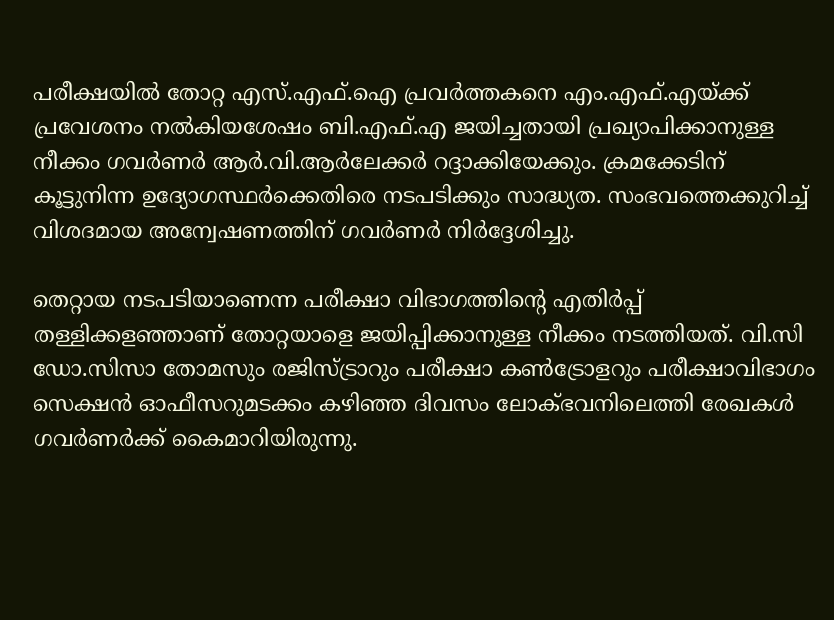പരീക്ഷയിൽ തോറ്റ എസ്.എഫ്.ഐ പ്രവർത്തകനെ എം.എഫ്.എയ്ക്ക് പ്രവേശനം നൽകിയശേഷം ബി.എഫ്.എ ജയിച്ചതായി പ്രഖ്യാപിക്കാനുള്ള നീക്കം ഗവർണർ ആർ.വി.ആർലേക്കർ റദ്ദാക്കിയേക്കും. ക്രമക്കേടിന് കൂട്ടുനിന്ന ഉദ്യോഗസ്ഥർക്കെതിരെ നടപടിക്കും സാദ്ധ്യത. സംഭവത്തെക്കുറിച്ച് വിശദമായ അന്വേഷണത്തിന് ഗവർണർ നിർദ്ദേശിച്ചു.

തെറ്റായ നടപടിയാണെന്ന പരീക്ഷാ വിഭാഗത്തിന്റെ എതിർപ്പ് തള്ളിക്കളഞ്ഞാണ് തോറ്റയാളെ ജയിപ്പിക്കാനുള്ള നീക്കം നടത്തിയത്. വി.സി ഡോ.സിസാ തോമസും രജിസ്ട്രാറും പരീക്ഷാ കൺട്രോളറും പരീക്ഷാവിഭാഗം സെക്ഷൻ ഓഫീസറുമടക്കം കഴിഞ്ഞ ദിവസം ലോക്ഭവനിലെത്തി രേഖകൾ ഗവർണർക്ക് കൈമാറിയിരുന്നു.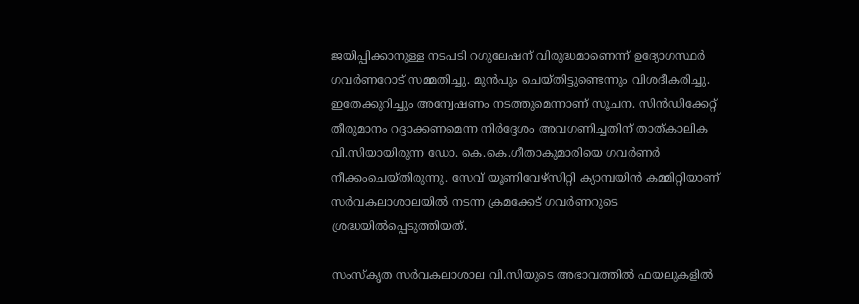ജയിപ്പിക്കാനുള്ള നടപടി റഗുലേഷന് വിരുദ്ധമാണെന്ന് ഉദ്യോഗസ്ഥർ ഗവർണറോട് സമ്മതിച്ചു. മുൻപും ചെയ്തിട്ടുണ്ടെന്നും വിശദീകരിച്ചു. ഇതേക്കുറിച്ചും അന്വേഷണം നടത്തുമെന്നാണ് സൂചന. സിൻഡിക്കേറ്റ് തീരുമാനം റദ്ദാക്കണമെന്ന നിർദ്ദേശം അവഗണിച്ചതിന് താത്കാലിക വി.സിയായിരുന്ന ഡോ. കെ.കെ.ഗീതാകുമാരിയെ ഗവർണർ നീക്കംചെയ്തിരുന്നു. സേവ് യൂണിവേഴ്സിറ്റി ക്യാമ്പയിൻ കമ്മിറ്റിയാണ് സർവകലാശാലയിൽ നടന്ന ക്രമക്കേട് ഗവർണറുടെ ശ്രദ്ധയിൽപ്പെടുത്തിയത്.

സംസ്കൃത സർവകലാശാല വി.സിയുടെ അഭാവത്തിൽ ഫയലുകളിൽ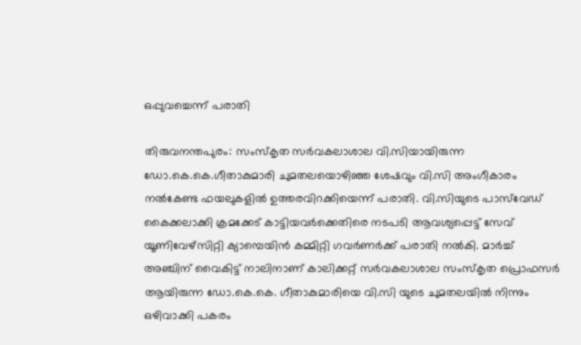ഒപ്പുവച്ചെന്ന് പരാതി

തിരുവനന്തപുരം: സംസ്കൃത സർവകലാശാല വി.സിയായിരുന്ന ഡോ.കെ.കെ.ഗീതാകുമാരി ചുമതലയൊഴിഞ്ഞ ശേഷവും വി.സി അംഗീകാരം നൽകേണ്ട ഫയലുകളിൽ ഉത്തരവിറക്കിയെന്ന് പരാതി. വി.സിയുടെ പാസ്‌വേഡ്‌ കൈക്കലാക്കി ക്രമക്കേട് കാട്ടിയവർക്കെതിരെ നടപടി ആവശ്യപ്പെട്ട് സേവ് യൂണിവേഴ്സിറ്റി ക്യാമ്പെയിൻ കമ്മിറ്റി ഗവർണർക്ക് പരാതി നൽകി. മാർച്ച് അഞ്ചിന് വൈകിട്ട് നാലിനാണ് കാലിക്കറ്റ് സർവകലാശാല സംസ്കൃത പ്രൊഫസർ ആയിരുന്ന ഡോ.കെ.കെ. ഗീതാകുമാരിയെ വി.സി യുടെ ചുമതലയിൽ നിന്നും ഒഴിവാക്കി പകരം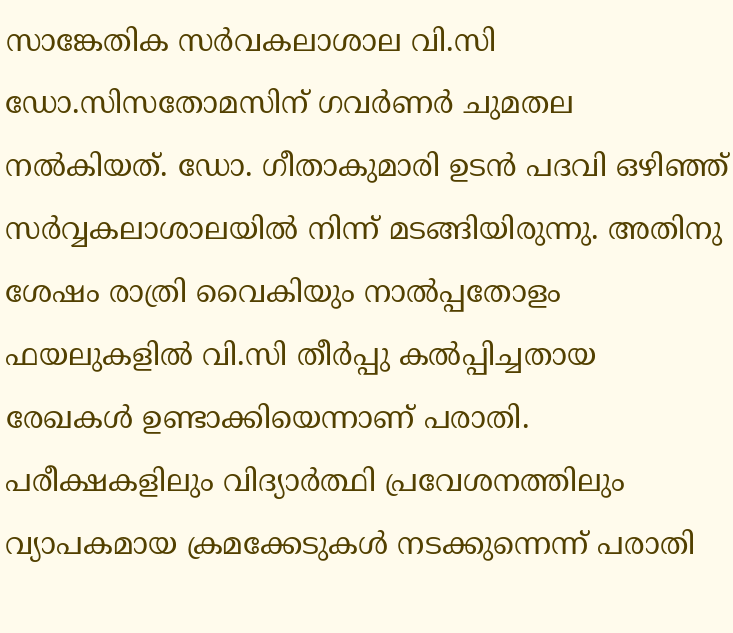സാങ്കേതിക സർവകലാശാല വി.സി ഡോ.സിസതോമസിന് ഗവർണർ ചുമതല നൽകിയത്. ഡോ. ഗീതാകുമാരി ഉടൻ പദവി ഒഴിഞ്ഞ് സർവ്വകലാശാലയിൽ നിന്ന് മടങ്ങിയിരുന്നു. അതിനു ശേഷം രാത്രി വൈകിയും നാൽപ്പതോളം ഫയലുകളിൽ വി.സി തീർപ്പു കൽപ്പിച്ചതായ രേഖകൾ ഉണ്ടാക്കിയെന്നാണ് പരാതി. പരീക്ഷകളിലും വിദ്യാർത്ഥി പ്രവേശനത്തിലും വ്യാപകമായ ക്രമക്കേടുകൾ നടക്കുന്നെന്ന് പരാതി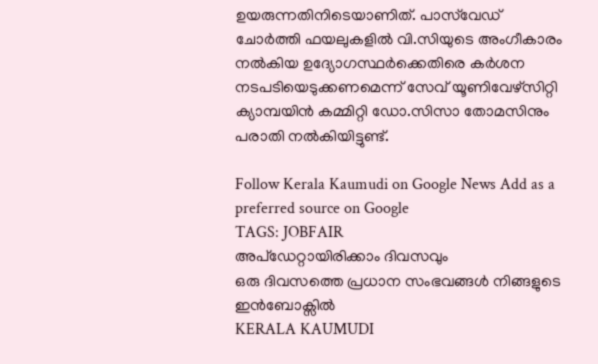ഉയരുന്നതിനിടെയാണിത്. പാസ്‌വേഡ് ചോർത്തി ഫയലുകളിൽ വി.സിയുടെ അംഗീകാരം നൽകിയ ഉദ്യോഗസ്ഥർക്കെതിരെ കർശന നടപടിയെടുക്കണമെന്ന് സേവ് യൂണിവേഴ്സിറ്റി ക്യാമ്പയിൻ കമ്മിറ്റി ഡോ.സിസാ തോമസിനും പരാതി നൽകിയിട്ടുണ്ട്.

Follow Kerala Kaumudi on Google News Add as a preferred source on Google
TAGS: JOBFAIR
അപ്ഡേറ്റായിരിക്കാം ദിവസവും
ഒരു ദിവസത്തെ പ്രധാന സംഭവങ്ങൾ നിങ്ങളുടെ ഇൻബോക്സിൽ
KERALA KAUMUDI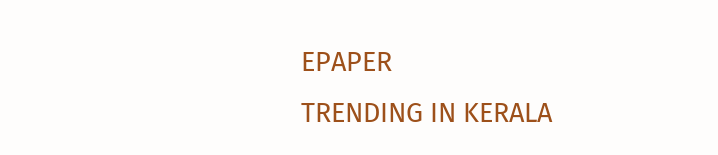EPAPER
TRENDING IN KERALA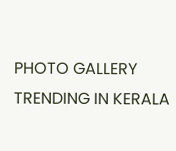PHOTO GALLERY
TRENDING IN KERALA